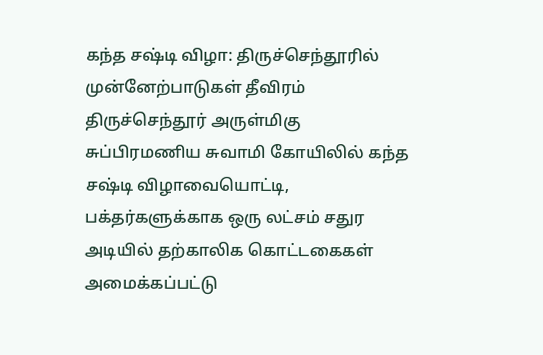கந்த சஷ்டி விழா: திருச்செந்தூரில் முன்னேற்பாடுகள் தீவிரம்
திருச்செந்தூர் அருள்மிகு சுப்பிரமணிய சுவாமி கோயிலில் கந்த சஷ்டி விழாவையொட்டி, பக்தர்களுக்காக ஒரு லட்சம் சதுர அடியில் தற்காலிக கொட்டகைகள் அமைக்கப்பட்டு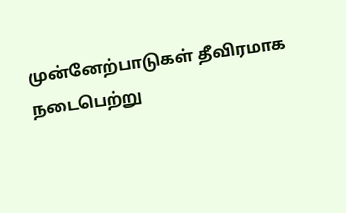முன்னேற்பாடுகள் தீவிரமாக நடைபெற்று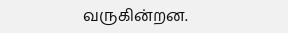வருகின்றன.